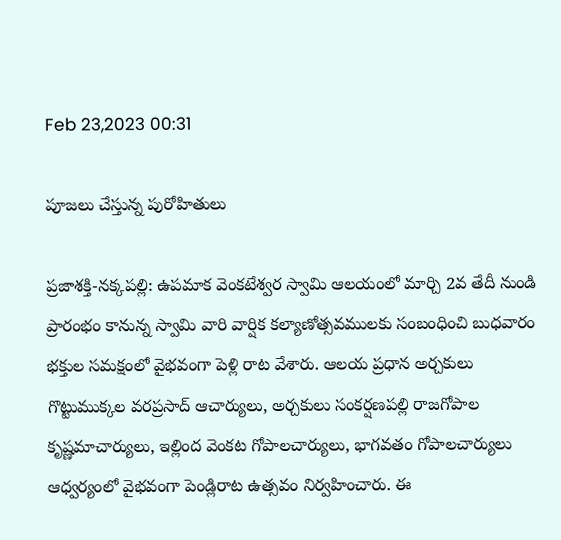Feb 23,2023 00:31

పూజలు చేస్తున్న పురోహితులు

ప్రజాశక్తి-నక్కపల్లి: ఉపమాక వెంకటేశ్వర స్వామి ఆలయంలో మార్చి 2వ తేదీ నుండి ప్రారంభం కానున్న స్వామి వారి వార్షిక కల్యాణోత్సవములకు సంబంధించి బుధవారం భక్తుల సమక్షంలో వైభవంగా పెళ్లి రాట వేశారు. ఆలయ ప్రధాన అర్చకులు గొట్టుముక్కల వరప్రసాద్‌ ఆచార్యులు, అర్చకులు సంకర్షణపల్లి రాజగోపాల కృష్ణమాచార్యులు, ఇల్లింద వెంకట గోపాలచార్యులు, భాగవతం గోపాలచార్యులు ఆధ్వర్యంలో వైభవంగా పెండ్లిరాట ఉత్సవం నిర్వహించారు. ఈ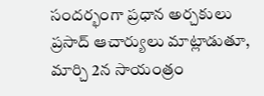సందర్భంగా ప్రధాన అర్చకులు ప్రసాద్‌ ఆచార్యులు మాట్లాడుతూ, మార్చి 2న సాయంత్రం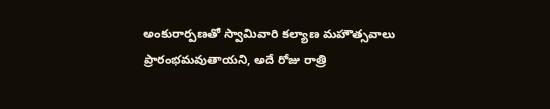అంకురార్పణతో స్వామివారి కల్యాణ మహౌత్సవాలు ప్రారంభమవుతాయని, అదే రోజు రాత్రి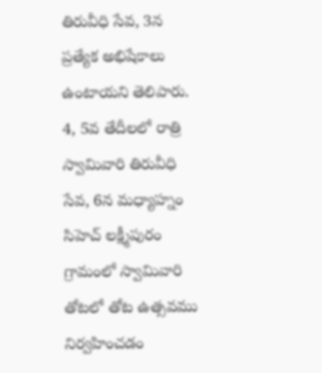తిరువీధి సేవ, 3న ప్రత్యేక అభిషేకాలు ఉంటాయని తెలిపారు. 4, 5వ తేదీలలో రాత్రి స్వామివారి తిరువీధి సేవ, 6న మధ్యాహ్నం సిహెచ్‌ లక్ష్మీపురం గ్రామంలో స్వామివారి తోటలో తోట ఉత్సవము నిర్వహించడం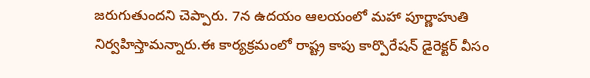జరుగుతుందని చెప్పారు. 7న ఉదయం ఆలయంలో మహా పూర్ణాహుతి నిర్వహిస్తామన్నారు.ఈ కార్యక్రమంలో రాష్ట్ర కాపు కార్పొరేషన్‌ డైరెక్టర్‌ వీసం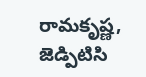రామకృష్ణ, జెడ్పిటిసి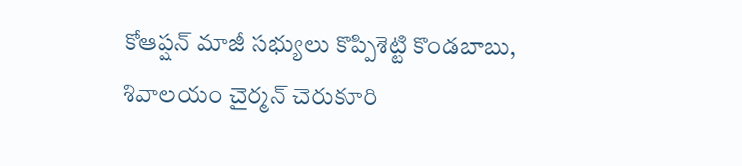కోఆప్షన్‌ మాజీ సభ్యులు కొప్పిశెట్టి కొండబాబు, శివాలయం చైర్మన్‌ చెరుకూరి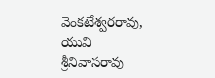వెంకటేశ్వరరావు, యువి శ్రీనివాసరావు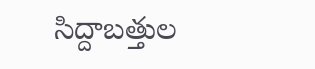సిద్దాబత్తుల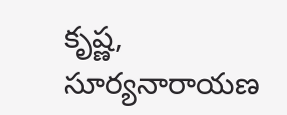కృష్ణ, సూర్యనారాయణ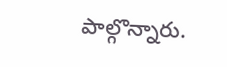పాల్గొన్నారు.